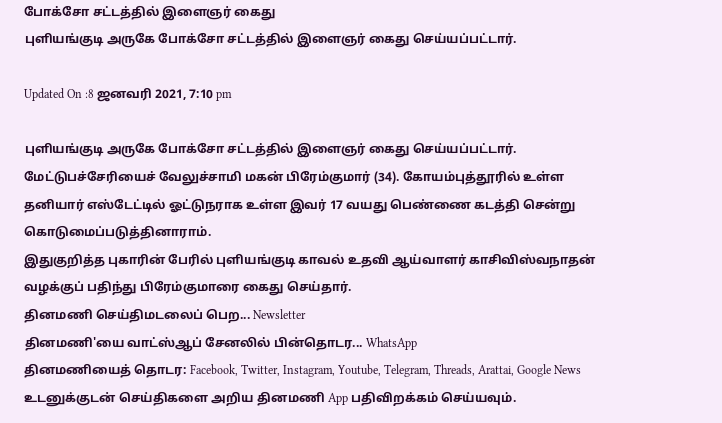போக்சோ சட்டத்தில் இளைஞர் கைது
புளியங்குடி அருகே போக்சோ சட்டத்தில் இளைஞர் கைது செய்யப்பட்டார்.

Updated On :8 ஜனவரி 2021, 7:10 pm

புளியங்குடி அருகே போக்சோ சட்டத்தில் இளைஞர் கைது செய்யப்பட்டார்.
மேட்டுபச்சேரியைச் வேலுச்சாமி மகன் பிரேம்குமார் (34). கோயம்புத்தூரில் உள்ள தனியார் எஸ்டேட்டில் ஓட்டுநராக உள்ள இவர் 17 வயது பெண்ணை கடத்தி சென்று கொடுமைப்படுத்தினாராம்.
இதுகுறித்த புகாரின் பேரில் புளியங்குடி காவல் உதவி ஆய்வாளர் காசிவிஸ்வநாதன் வழக்குப் பதிந்து பிரேம்குமாரை கைது செய்தார்.
தினமணி செய்திமடலைப் பெற... Newsletter
தினமணி'யை வாட்ஸ்ஆப் சேனலில் பின்தொடர... WhatsApp
தினமணியைத் தொடர: Facebook, Twitter, Instagram, Youtube, Telegram, Threads, Arattai, Google News
உடனுக்குடன் செய்திகளை அறிய தினமணி App பதிவிறக்கம் செய்யவும்.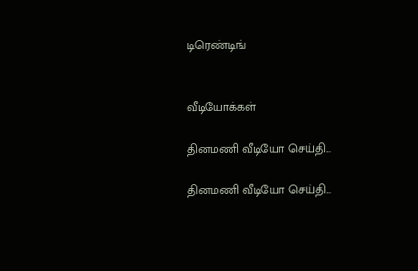டிரெண்டிங்


வீடியோக்கள்

தினமணி வீடியோ செய்தி...

தினமணி வீடியோ செய்தி...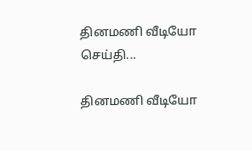தினமணி வீடியோ செய்தி...

தினமணி வீடியோ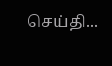செய்தி...